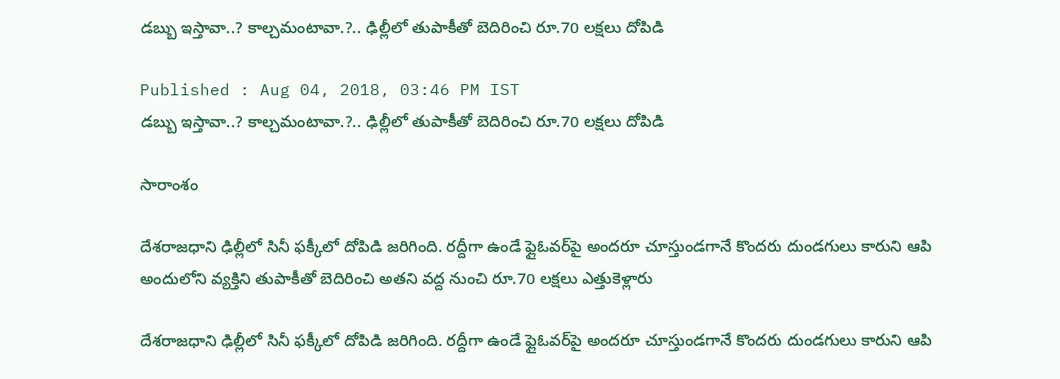డబ్బు ఇస్తావా..? కాల్చమంటావా.?.. ఢిల్లీలో తుపాకీతో బెదిరించి రూ.70 లక్షలు దోపిడి

Published : Aug 04, 2018, 03:46 PM IST
డబ్బు ఇస్తావా..? కాల్చమంటావా.?.. ఢిల్లీలో తుపాకీతో బెదిరించి రూ.70 లక్షలు దోపిడి

సారాంశం

దేశరాజధాని ఢిల్లీలో సినీ ఫక్కీలో దోపిడి జరిగింది. రద్దీగా ఉండే ఫ్లైఓవర్‌పై అందరూ చూస్తుండగానే కొందరు దుండగులు కారుని ఆపి అందులోని వ్యక్తిని తుపాకీతో బెదిరించి అతని వద్ద నుంచి రూ.70 లక్షలు ఎత్తుకెళ్లారు

దేశరాజధాని ఢిల్లీలో సినీ ఫక్కీలో దోపిడి జరిగింది. రద్దీగా ఉండే ఫ్లైఓవర్‌పై అందరూ చూస్తుండగానే కొందరు దుండగులు కారుని ఆపి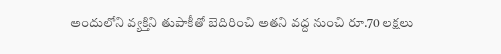అందులోని వ్యక్తిని తుపాకీతో బెదిరించి అతని వద్ద నుంచి రూ.70 లక్షలు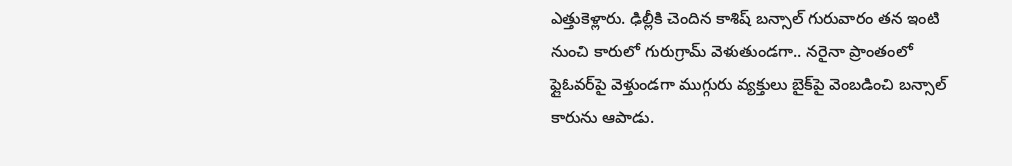ఎత్తుకెళ్లారు. ఢిల్లీకి చెందిన కాశిష్ బన్సాల్ గురువారం తన ఇంటి నుంచి కారులో గురుగ్రామ్ వెళుతుండగా.. నరైనా ప్రాంతంలో ఫ్లైఓవర్‌పై వెళ్తుండగా ముగ్గురు వ్యక్తులు బైక్‌పై వెంబడించి బన్సాల్ కారును ఆపాడు.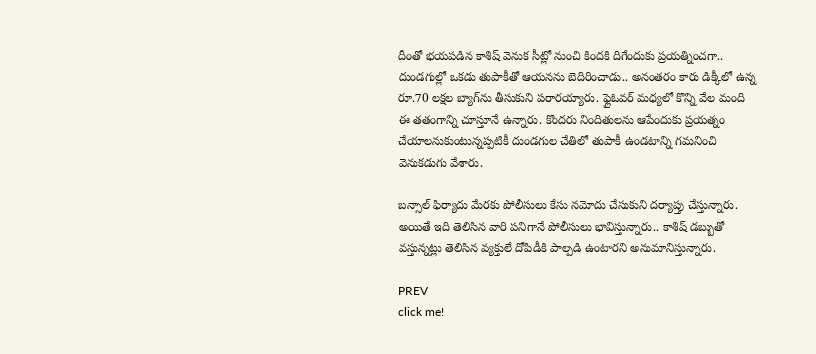దీంతో భయపడిన కాశిష్ వెనుక సీట్లో నుంచి కిందకి దిగేందుకు ప్రయత్నించగా.. దుండగుల్లో ఒకడు తుపాకీతో ఆయనను బెదిరించాడు.. అనంతరం కారు డిక్కీలో ఉన్న రూ.70 లక్షల బ్యాగ్‌ను తీసుకుని పరారయ్యారు. ఫ్లైఓవర్ మధ్యలో కొన్ని వేల మంది ఈ తతంగాన్ని చూస్తూనే ఉన్నారు. కొందరు నిందితులను ఆపేందుకు ప్రయత్నం చేయాలనుకుంటున్నప్పటికీ దుండగుల చేతిలో తుపాకీ ఉండటాన్ని గమనించి వెనుకడుగు వేశారు.

బన్సాల్ ఫిర్యాదు మేరకు పోలీసులు కేసు నమోదు చేసుకుని దర్యాప్తు చేస్తున్నారు. అయితే ఇది తెలిసిన వారి పనిగానే పోలీసులు భావిస్తున్నారు.. కాశిష్ డబ్బుతో వస్తున్నట్లు తెలిసిన వ్యక్తులే దోపిడీకి పాల్పడి ఉంటారని అనుమానిస్తున్నారు.

PREV
click me!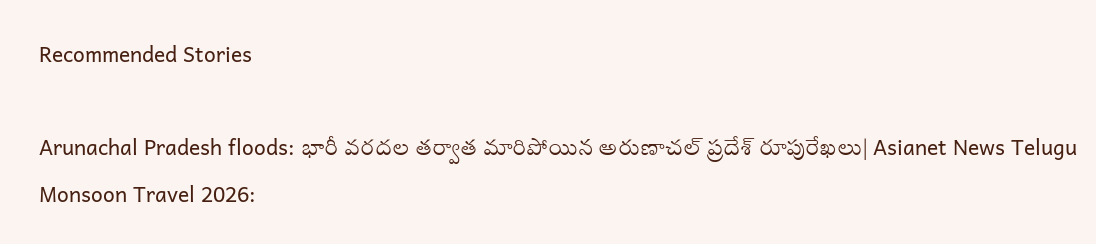Recommended Stories

Arunachal Pradesh floods: భారీ వరదల తర్వాత మారిపోయిన అరుణాచల్ ప్రదేశ్ రూపురేఖలు| Asianet News Telugu
Monsoon Travel 2026: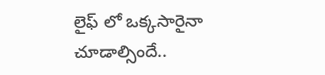లైఫ్ లో ఒక్కసారైనా చూడాల్సిందే..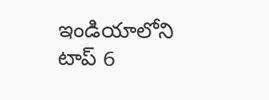ఇండియాలోని టాప్ 6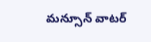మన్సూన్ వాటర్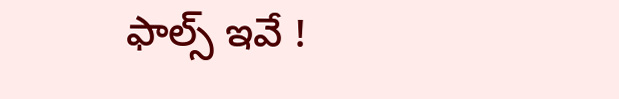ఫాల్స్ ఇవే !